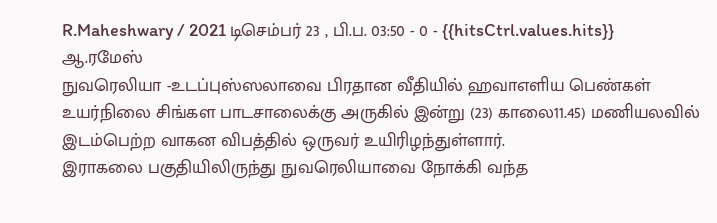R.Maheshwary / 2021 டிசெம்பர் 23 , பி.ப. 03:50 - 0 - {{hitsCtrl.values.hits}}
ஆ.ரமேஸ்
நுவரெலியா -உடப்புஸ்ஸலாவை பிரதான வீதியில் ஹவாஎளிய பெண்கள் உயர்நிலை சிங்கள பாடசாலைக்கு அருகில் இன்று (23) காலை11.45) மணியலவில் இடம்பெற்ற வாகன விபத்தில் ஒருவர் உயிரிழந்துள்ளார்.
இராகலை பகுதியிலிருந்து நுவரெலியாவை நோக்கி வந்த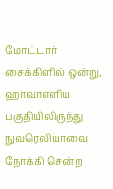மோட்டார் சைக்கிளில் ஒன்று, ஹாவாஎளிய பகுதியிலிருந்து நுவரெலியாவை நோக்கி சென்ற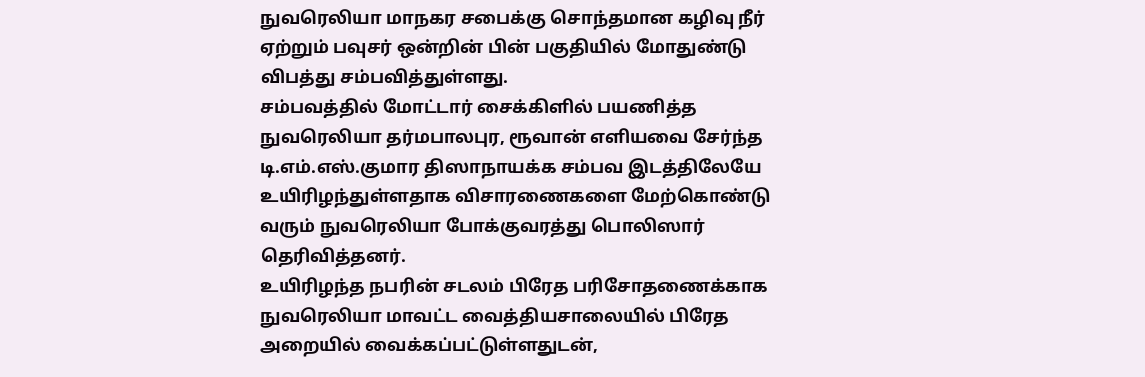நுவரெலியா மாநகர சபைக்கு சொந்தமான கழிவு நீர் ஏற்றும் பவுசர் ஒன்றின் பின் பகுதியில் மோதுண்டு விபத்து சம்பவித்துள்ளது.
சம்பவத்தில் மோட்டார் சைக்கிளில் பயணித்த நுவரெலியா தர்மபாலபுர, ரூவான் எளியவை சேர்ந்த டி.எம்.எஸ்.குமார திஸாநாயக்க சம்பவ இடத்திலேயே உயிரிழந்துள்ளதாக விசாரணைகளை மேற்கொண்டு வரும் நுவரெலியா போக்குவரத்து பொலிஸார் தெரிவித்தனர்.
உயிரிழந்த நபரின் சடலம் பிரேத பரிசோதணைக்காக நுவரெலியா மாவட்ட வைத்தியசாலையில் பிரேத அறையில் வைக்கப்பட்டுள்ளதுடன்,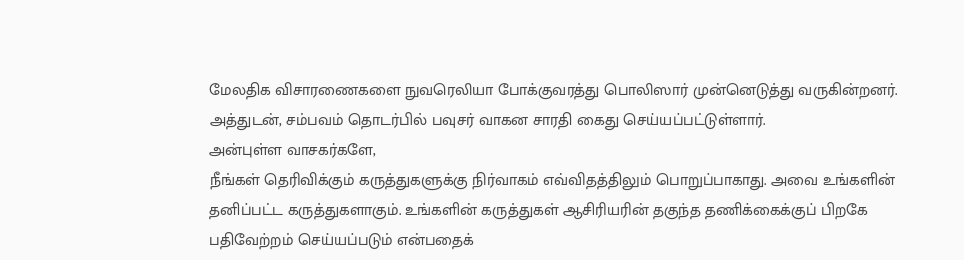மேலதிக விசாரணைகளை நுவரெலியா போக்குவரத்து பொலிஸார் முன்னெடுத்து வருகின்றனர்.
அத்துடன், சம்பவம் தொடர்பில் பவுசர் வாகன சாரதி கைது செய்யப்பட்டுள்ளார்.
அன்புள்ள வாசகர்களே,
நீங்கள் தெரிவிக்கும் கருத்துகளுக்கு நிர்வாகம் எவ்விதத்திலும் பொறுப்பாகாது. அவை உங்களின் தனிப்பட்ட கருத்துகளாகும். உங்களின் கருத்துகள் ஆசிரியரின் தகுந்த தணிக்கைக்குப் பிறகே பதிவேற்றம் செய்யப்படும் என்பதைக்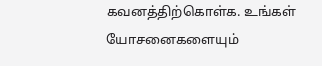கவனத்திற்கொள்க. உங்கள் யோசனைகளையும்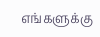எங்களுக்கு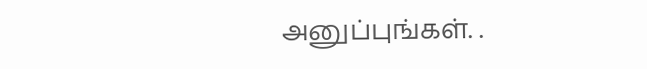அனுப்புங்கள். .